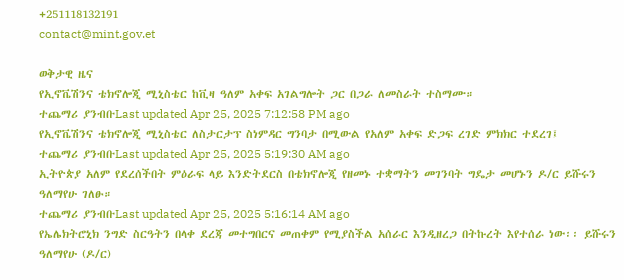+251118132191
contact@mint.gov.et

ወቅታዊ ዜና
የኢኖቬሽንና ቴክኖሎጂ ሚኒስቴር ከቪዛ ዓለም አቀፍ አገልግሎት ጋር በጋራ ለመስራት ተስማሙ።
ተጨማሪ ያንብቡLast updated Apr 25, 2025 7:12:58 PM ago
የኢኖቬሽንና ቴክኖሎጂ ሚኒስቴር ለስታርታፕ ስነምዳር ግንባታ በሚውል የአለም አቀፍ ድጋፍ ረገድ ምክክር ተደረገ፤
ተጨማሪ ያንብቡLast updated Apr 25, 2025 5:19:30 AM ago
ኢትዮጵያ አለም የደረሰችበት ምዕራፍ ላይ እንድትደርስ በቴክኖሎጂ የዘመኑ ተቋማትን መገንባት ግዴታ መሆኑን ዶ/ር ይሹሩን ዓለማየሁ ገለፁ።
ተጨማሪ ያንብቡLast updated Apr 25, 2025 5:16:14 AM ago
የኤሌክትሮኒክ ንግድ ስርዓትን በላቀ ደረጃ መተግበርና መጠቀም የሚያስችል አሰራር እንዲዘረጋ በትኩረት እየተሰራ ነው፡፡ ይሹሩን ዓለማየሁ (ዶ/ር)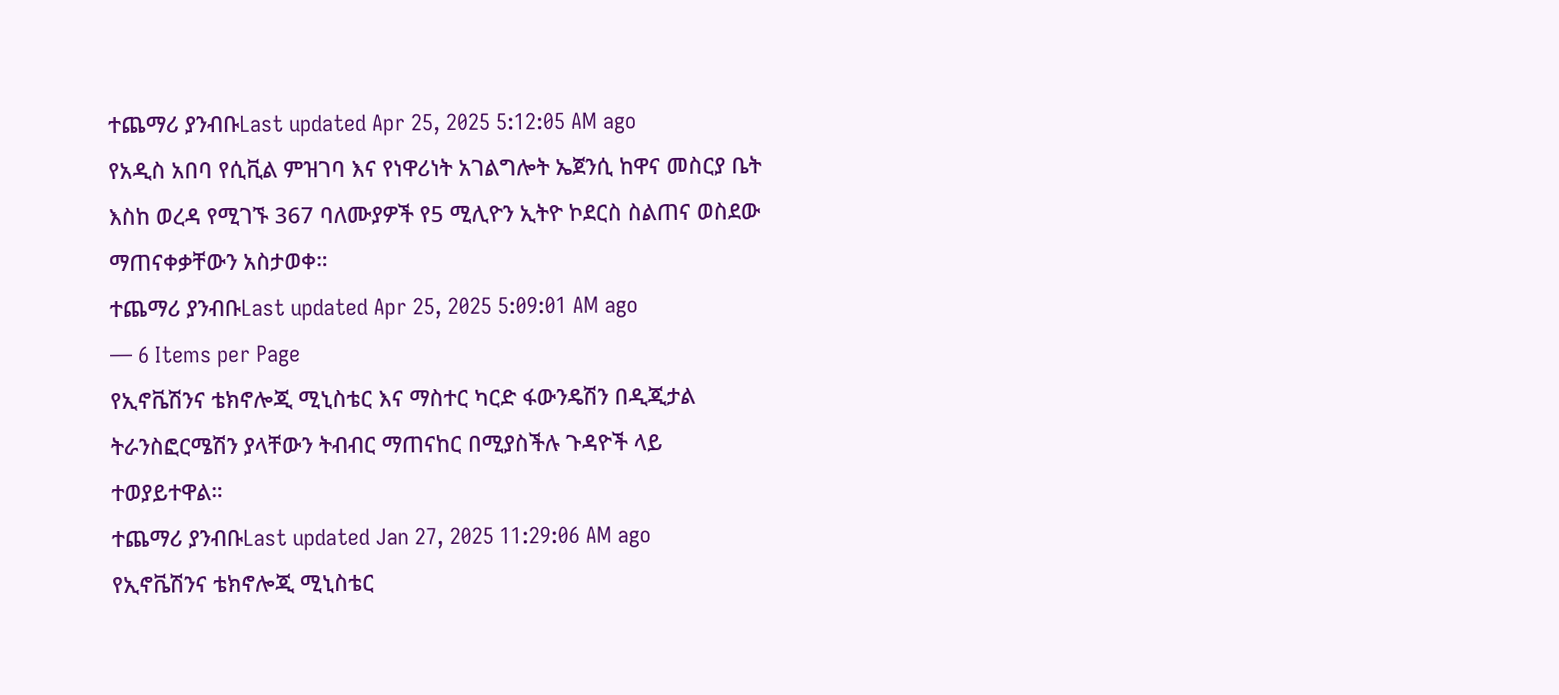ተጨማሪ ያንብቡLast updated Apr 25, 2025 5:12:05 AM ago
የአዲስ አበባ የሲቪል ምዝገባ እና የነዋሪነት አገልግሎት ኤጀንሲ ከዋና መስርያ ቤት እስከ ወረዳ የሚገኙ 367 ባለሙያዎች የ5 ሚሊዮን ኢትዮ ኮደርስ ስልጠና ወስደው ማጠናቀቃቸውን አስታወቀ።
ተጨማሪ ያንብቡLast updated Apr 25, 2025 5:09:01 AM ago
— 6 Items per Page
የኢኖቬሽንና ቴክኖሎጂ ሚኒስቴር እና ማስተር ካርድ ፋውንዴሽን በዲጂታል ትራንስፎርሜሽን ያላቸውን ትብብር ማጠናከር በሚያስችሉ ጉዳዮች ላይ ተወያይተዋል።
ተጨማሪ ያንብቡLast updated Jan 27, 2025 11:29:06 AM ago
የኢኖቬሽንና ቴክኖሎጂ ሚኒስቴር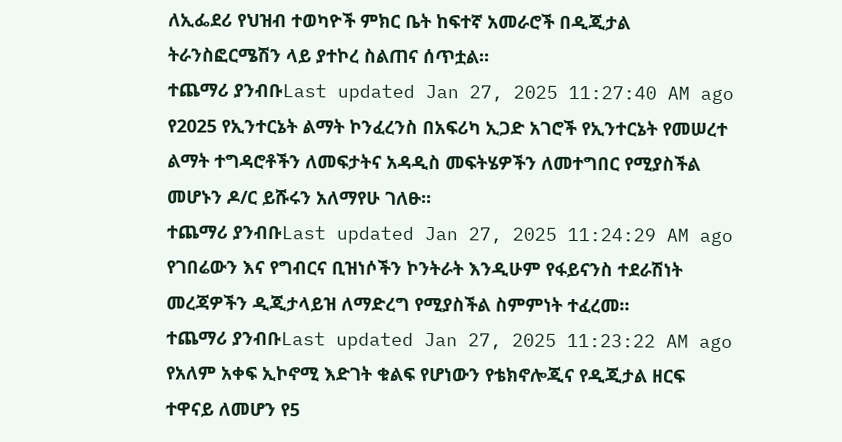ለኢፌደሪ የህዝብ ተወካዮች ምክር ቤት ከፍተኛ አመራሮች በዲጂታል ትራንስፎርሜሽን ላይ ያተኮረ ስልጠና ሰጥቷል።
ተጨማሪ ያንብቡLast updated Jan 27, 2025 11:27:40 AM ago
የ2025 የኢንተርኔት ልማት ኮንፈረንስ በአፍሪካ ኢጋድ አገሮች የኢንተርኔት የመሠረተ ልማት ተግዳሮቶችን ለመፍታትና አዳዲስ መፍትሄዎችን ለመተግበር የሚያስችል መሆኑን ዶ/ር ይሹሩን አለማየሁ ገለፁ፡፡
ተጨማሪ ያንብቡLast updated Jan 27, 2025 11:24:29 AM ago
የገበሬውን እና የግብርና ቢዝነሶችን ኮንትራት እንዲሁም የፋይናንስ ተደራሽነት መረጃዎችን ዲጂታላይዝ ለማድረግ የሚያስችል ስምምነት ተፈረመ።
ተጨማሪ ያንብቡLast updated Jan 27, 2025 11:23:22 AM ago
የአለም አቀፍ ኢኮኖሚ እድገት ቁልፍ የሆነውን የቴክኖሎጂና የዲጂታል ዘርፍ ተዋናይ ለመሆን የ5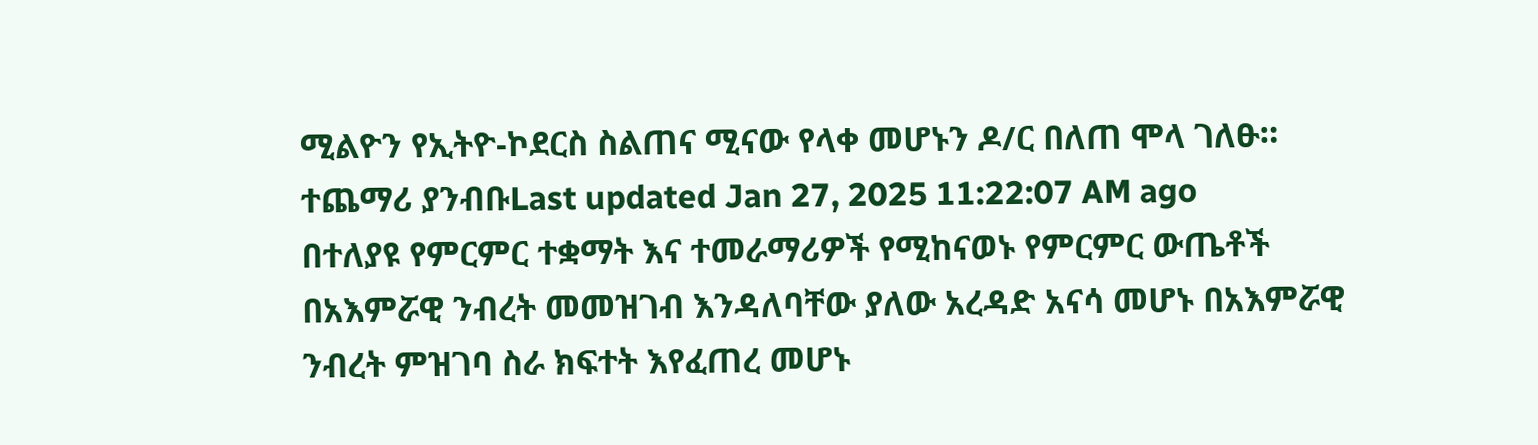ሚልዮን የኢትዮ-ኮደርስ ስልጠና ሚናው የላቀ መሆኑን ዶ/ር በለጠ ሞላ ገለፁ።
ተጨማሪ ያንብቡLast updated Jan 27, 2025 11:22:07 AM ago
በተለያዩ የምርምር ተቋማት እና ተመራማሪዎች የሚከናወኑ የምርምር ውጤቶች በአእምሯዊ ንብረት መመዝገብ እንዳለባቸው ያለው አረዳድ አናሳ መሆኑ በአእምሯዊ ንብረት ምዝገባ ስራ ክፍተት እየፈጠረ መሆኑ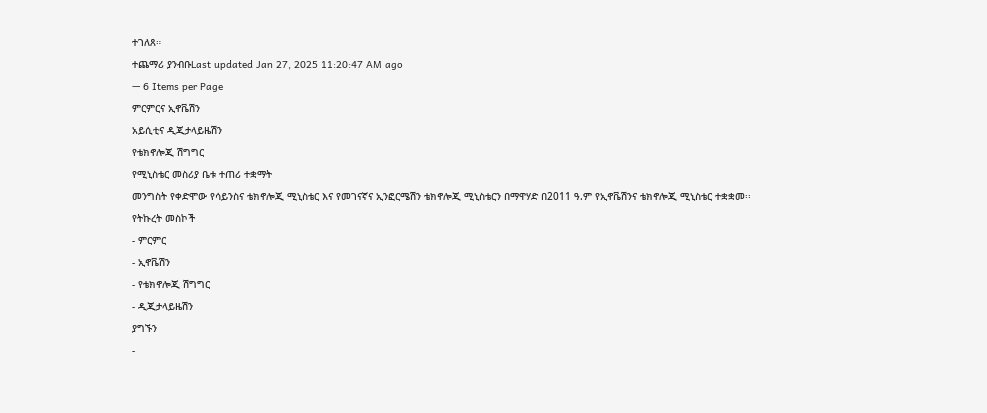ተገለጸ።
ተጨማሪ ያንብቡLast updated Jan 27, 2025 11:20:47 AM ago
— 6 Items per Page
ምርምርና ኢኖቬሽን
አይሲቲና ዲጂታላይዜሽን
የቴክኖሎጂ ሽግግር
የሚኒስቴር መስሪያ ቤቱ ተጠሪ ተቋማት
መንግስት የቀድሞው የሳይንስና ቴክኖሎጂ ሚኒስቴር እና የመገናኛና ኢንፎርሜሽን ቴክኖሎጂ ሚኒስቴርን በማዋሃድ በ2011 ዓ.ም የኢኖቬሽንና ቴክኖሎጂ ሚኒስቴር ተቋቋመ፡፡
የትኩረት መስኮች
- ምርምር
- ኢኖቬሽን
- የቴክኖሎጂ ሽግግር
- ዲጂታላይዜሽን
ያግኙን
-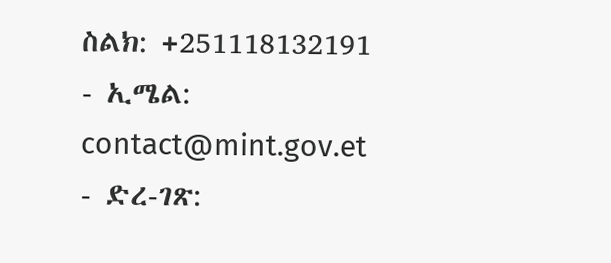ስልክ: +251118132191
- ኢሜል: contact@mint.gov.et
- ድረ-ገጽ: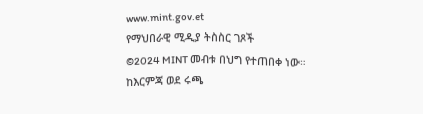www.mint.gov.et
የማህበራዊ ሚዲያ ትስስር ገጾች
©2024 MINT መብቱ በህግ የተጠበቀ ነው።
ከእርምጃ ወደ ሩጫ